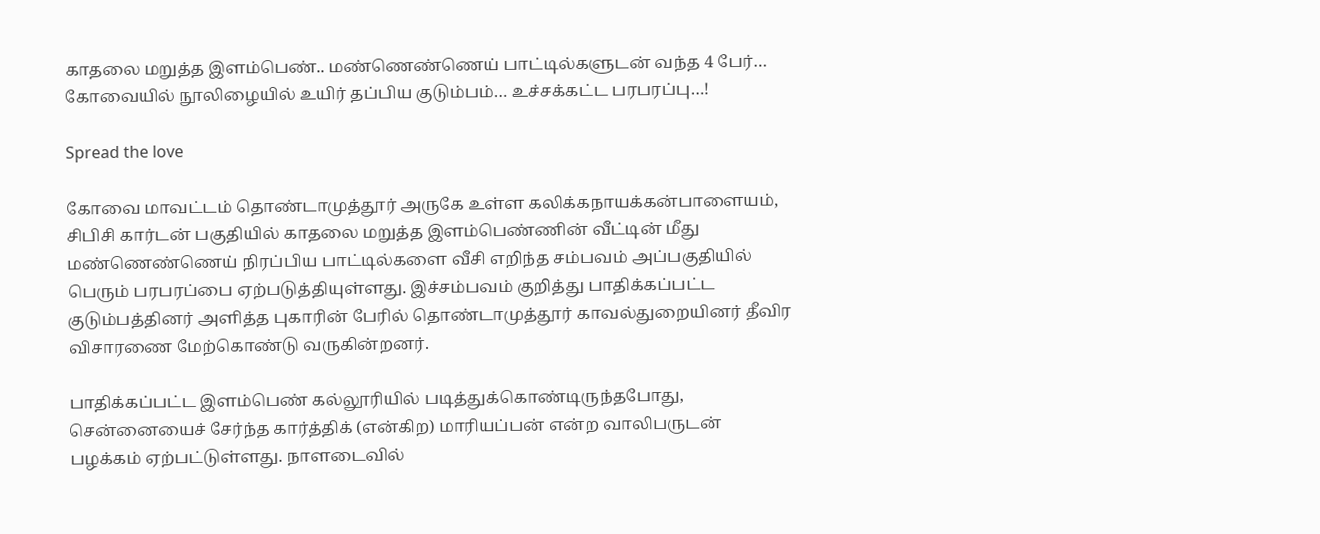காதலை மறுத்த இளம்பெண்.. மண்ணெண்ணெய் பாட்டில்களுடன் வந்த 4 பேர்… கோவையில் நூலிழையில் உயிர் தப்பிய குடும்பம்… உச்சக்கட்ட பரபரப்பு…!

Spread the love

கோவை மாவட்டம் தொண்டாமுத்தூர் அருகே உள்ள கலிக்கநாயக்கன்பாளையம், சிபிசி கார்டன் பகுதியில் காதலை மறுத்த இளம்பெண்ணின் வீட்டின் மீது மண்ணெண்ணெய் நிரப்பிய பாட்டில்களை வீசி எறிந்த சம்பவம் அப்பகுதியில் பெரும் பரபரப்பை ஏற்படுத்தியுள்ளது. இச்சம்பவம் குறித்து பாதிக்கப்பட்ட குடும்பத்தினர் அளித்த புகாரின் பேரில் தொண்டாமுத்தூர் காவல்துறையினர் தீவிர விசாரணை மேற்கொண்டு வருகின்றனர்.

பாதிக்கப்பட்ட இளம்பெண் கல்லூரியில் படித்துக்கொண்டிருந்தபோது, சென்னையைச் சேர்ந்த கார்த்திக் (என்கிற) மாரியப்பன் என்ற வாலிபருடன் பழக்கம் ஏற்பட்டுள்ளது. நாளடைவில்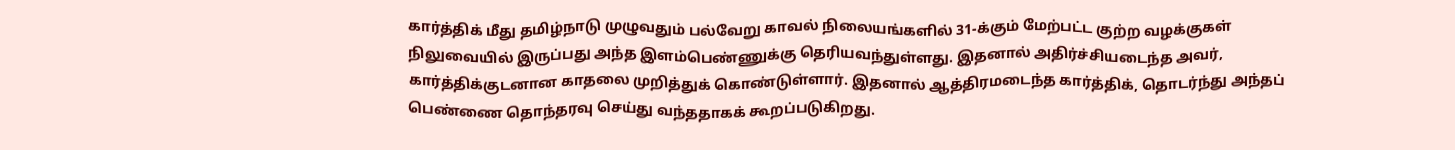கார்த்திக் மீது தமிழ்நாடு முழுவதும் பல்வேறு காவல் நிலையங்களில் 31-க்கும் மேற்பட்ட குற்ற வழக்குகள் நிலுவையில் இருப்பது அந்த இளம்பெண்ணுக்கு தெரியவந்துள்ளது. இதனால் அதிர்ச்சியடைந்த அவர், கார்த்திக்குடனான காதலை முறித்துக் கொண்டுள்ளார். இதனால் ஆத்திரமடைந்த கார்த்திக், தொடர்ந்து அந்தப் பெண்ணை தொந்தரவு செய்து வந்ததாகக் கூறப்படுகிறது.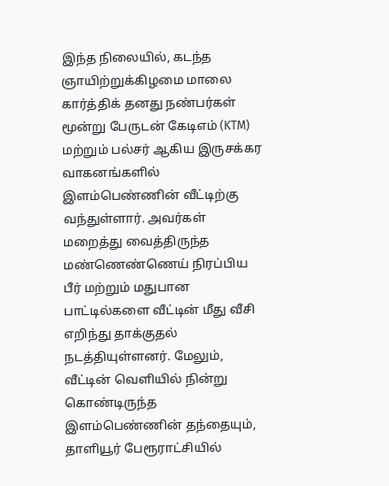இந்த நிலையில், கடந்த ஞாயிற்றுக்கிழமை மாலை கார்த்திக் தனது நண்பர்கள் மூன்று பேருடன் கேடிஎம் (KTM) மற்றும் பல்சர் ஆகிய இருசக்கர வாகனங்களில் இளம்பெண்ணின் வீட்டிற்கு வந்துள்ளார். அவர்கள் மறைத்து வைத்திருந்த மண்ணெண்ணெய் நிரப்பிய பீர் மற்றும் மதுபான பாட்டில்களை வீட்டின் மீது வீசி எறிந்து தாக்குதல் நடத்தியுள்ளனர். மேலும், வீட்டின் வெளியில் நின்று கொண்டிருந்த இளம்பெண்ணின் தந்தையும், தாளியூர் பேரூராட்சியில்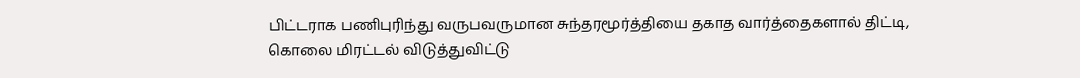பிட்டராக பணிபுரிந்து வருபவருமான சுந்தரமூர்த்தியை தகாத வார்த்தைகளால் திட்டி, கொலை மிரட்டல் விடுத்துவிட்டு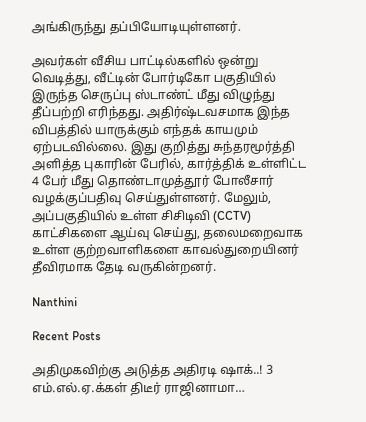அங்கிருந்து தப்பியோடியுள்ளனர்.

அவர்கள் வீசிய பாட்டில்களில் ஒன்று வெடித்து, வீட்டின் போர்டிகோ பகுதியில் இருந்த செருப்பு ஸ்டாண்ட் மீது விழுந்து தீப்பற்றி எரிந்தது. அதிர்ஷ்டவசமாக இந்த விபத்தில் யாருக்கும் எந்தக் காயமும் ஏற்படவில்லை. இது குறித்து சுந்தரமூர்த்தி அளித்த புகாரின் பேரில், கார்த்திக் உள்ளிட்ட 4 பேர் மீது தொண்டாமுத்தூர் போலீசார் வழக்குப்பதிவு செய்துள்ளனர். மேலும், அப்பகுதியில் உள்ள சிசிடிவி (CCTV) காட்சிகளை ஆய்வு செய்து, தலைமறைவாக உள்ள குற்றவாளிகளை காவல்துறையினர் தீவிரமாக தேடி வருகின்றனர்.

Nanthini

Recent Posts

அதிமுகவிற்கு அடுத்த அதிரடி ஷாக்..! 3 எம்.எல்.ஏ.க்கள் திடீர் ராஜினாமா…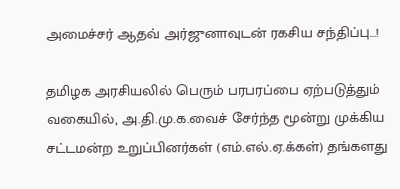அமைச்சர் ஆதவ் அர்ஜுனாவுடன் ரகசிய சந்திப்பு…!

தமிழக அரசியலில் பெரும் பரபரப்பை ஏற்படுத்தும் வகையில், அ.தி.மு.க.வைச் சேர்ந்த மூன்று முக்கிய சட்டமன்ற உறுப்பினர்கள் (எம்.எல்.ஏ.க்கள்) தங்களது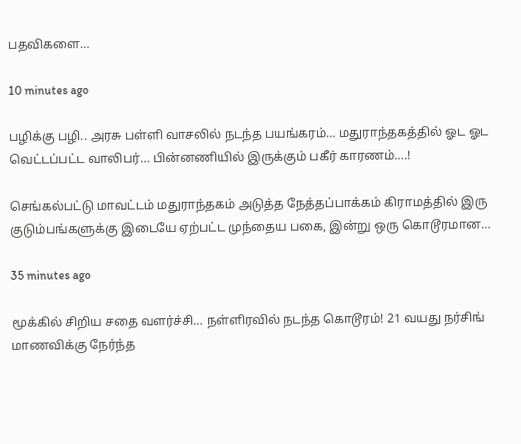பதவிகளை…

10 minutes ago

பழிக்கு பழி.. அரசு பள்ளி வாசலில் நடந்த பயங்கரம்… மதுராந்தகத்தில் ஓட ஓட வெட்டப்பட்ட வாலிபர்… பின்னணியில் இருக்கும் பகீர் காரணம்….!

செங்கல்பட்டு மாவட்டம் மதுராந்தகம் அடுத்த நேத்தப்பாக்கம் கிராமத்தில் இரு குடும்பங்களுக்கு இடையே ஏற்பட்ட முந்தைய பகை, இன்று ஒரு கொடூரமான…

35 minutes ago

மூக்கில் சிறிய சதை வளர்ச்சி… நள்ளிரவில் நடந்த கொடூரம்! 21 வயது நர்சிங் மாணவிக்கு நேர்ந்த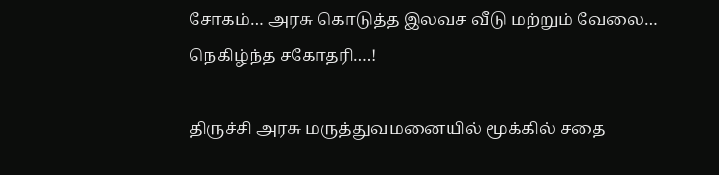சோகம்… அரசு கொடுத்த இலவச வீடு மற்றும் வேலை… நெகிழ்ந்த சகோதரி….!

திருச்சி அரசு மருத்துவமனையில் மூக்கில் சதை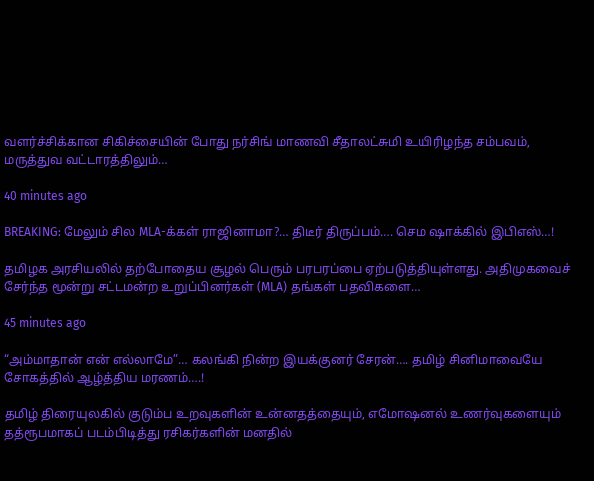வளர்ச்சிக்கான சிகிச்சையின் போது நர்சிங் மாணவி சீதாலட்சுமி உயிரிழந்த சம்பவம், மருத்துவ வட்டாரத்திலும்…

40 minutes ago

BREAKING: மேலும் சில MLA-க்கள் ராஜினாமா?… திடீர் திருப்பம்…. செம ஷாக்கில் இபிஎஸ்…!

தமிழக அரசியலில் தற்போதைய சூழல் பெரும் பரபரப்பை ஏற்படுத்தியுள்ளது. அதிமுகவைச் சேர்ந்த மூன்று சட்டமன்ற உறுப்பினர்கள் (MLA) தங்கள் பதவிகளை…

45 minutes ago

“அம்மாதான் என் எல்லாமே”… கலங்கி நின்ற இயக்குனர் சேரன்…. தமிழ் சினிமாவையே சோகத்தில் ஆழ்த்திய மரணம்….!

தமிழ் திரையுலகில் குடும்ப உறவுகளின் உன்னதத்தையும், எமோஷனல் உணர்வுகளையும் தத்ரூபமாகப் படம்பிடித்து ரசிகர்களின் மனதில்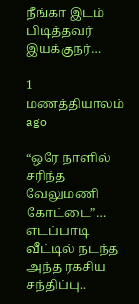நீங்கா இடம் பிடித்தவர் இயக்குநர்…

1 மணத்தியாலம் ago

“ஒரே நாளில் சரிந்த வேலுமணி கோட்டை”… எடப்பாடி வீட்டில் நடந்த அந்த ரகசிய சந்திப்பு..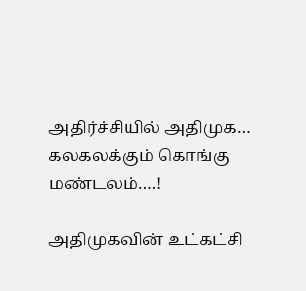அதிர்ச்சியில் அதிமுக… கலகலக்கும் கொங்கு மண்டலம்….!

அதிமுகவின் உட்கட்சி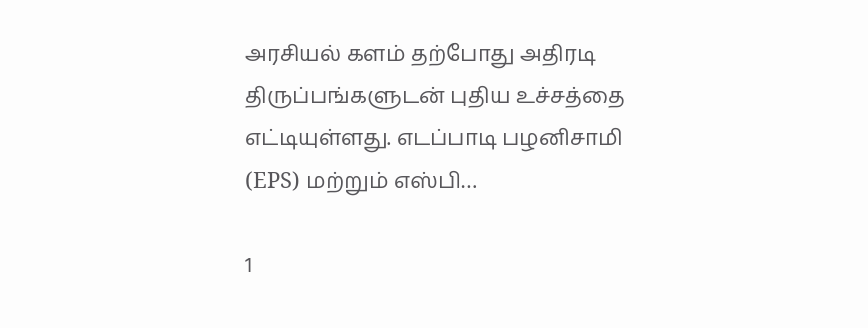அரசியல் களம் தற்போது அதிரடி திருப்பங்களுடன் புதிய உச்சத்தை எட்டியுள்ளது. எடப்பாடி பழனிசாமி (EPS) மற்றும் எஸ்பி…

1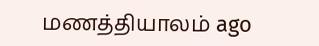மணத்தியாலம் ago